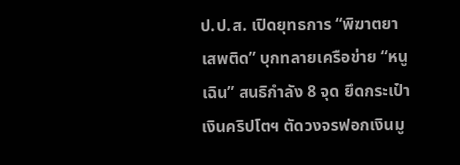ป.ป.ส. เปิดยุทธการ “พิฆาตยาเสพติด” บุกทลายเครือข่าย “หนูเฉิน” สนธิกำลัง 8 จุด ยึดกระเป๋าเงินคริปโตฯ ตัดวงจรฟอกเงินมู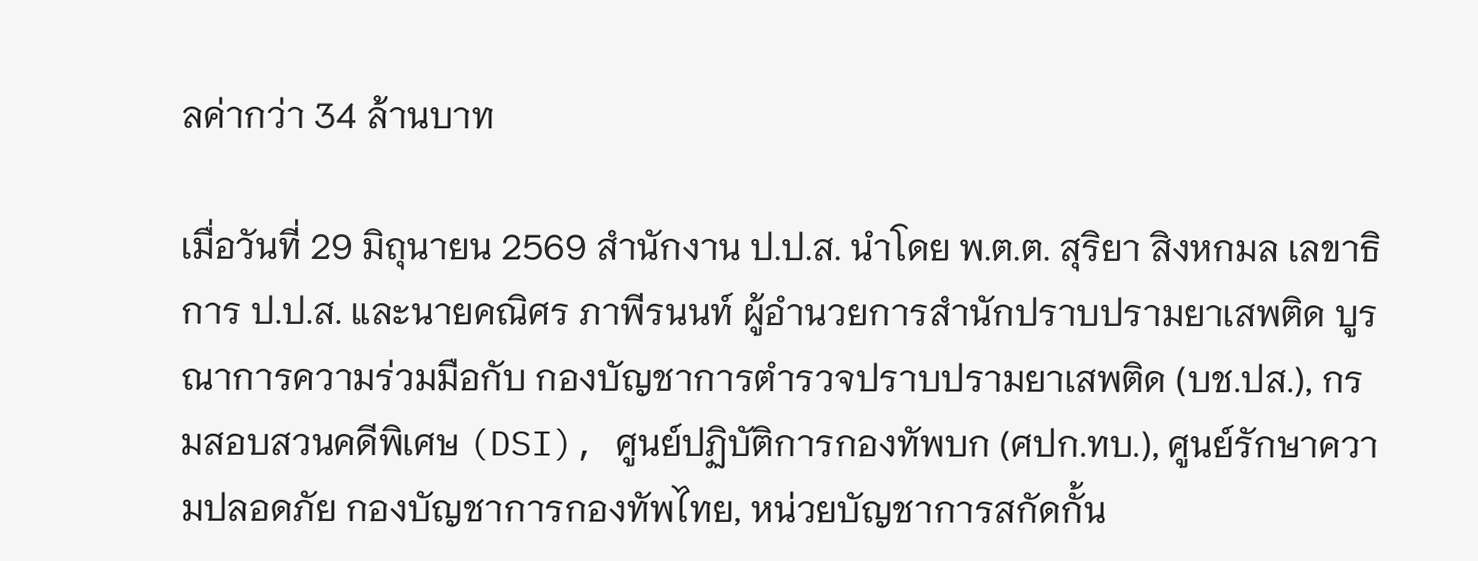ลค่ากว่า 34 ล้านบาท

เมื่อวันที่ 29 มิถุนายน 2569 สำนักงาน ป.ป.ส. นำโดย พ.ต.ต. สุริยา สิงหกมล เลขาธิการ ป.ป.ส. และนายคณิศร ภาพีรนนท์ ผู้อำนวยการสำนักปราบปรามยาเสพติด บูรณาการความร่วมมือกับ กองบัญชาการตำรวจปราบปรามยาเสพติด (บช.ปส.), กรมสอบสวนคดีพิเศษ (DSI), ศูนย์ปฏิบัติการกองทัพบก (ศปก.ทบ.), ศูนย์รักษาความปลอดภัย กองบัญชาการกองทัพไทย, หน่วยบัญชาการสกัดกั้น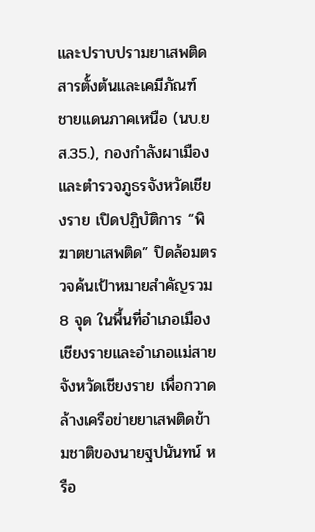และปราบปรามยาเสพติด สารตั้งต้นและเคมีภัณฑ์ ชายแดนภาคเหนือ (นบ.ยส.35.), กองกำลังผาเมือง และตำรวจภูธรจังหวัดเชียงราย เปิดปฏิบัติการ “พิฆาตยาเสพติด” ปิดล้อมตรวจค้นเป้าหมายสำคัญรวม 8 จุด ในพื้นที่อำเภอเมืองเชียงรายและอำเภอแม่สาย จังหวัดเชียงราย เพื่อกวาดล้างเครือข่ายยาเสพติดข้ามชาติของนายฐปนันทน์ หรือ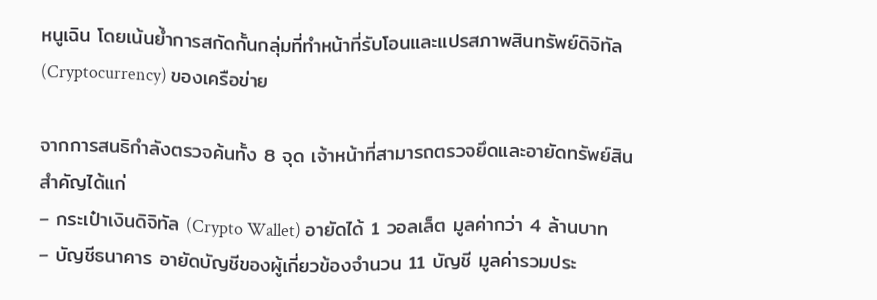หนูเฉิน โดยเน้นย้ำการสกัดกั้นกลุ่มที่ทำหน้าที่รับโอนและแปรสภาพสินทรัพย์ดิจิทัล (Cryptocurrency) ของเครือข่าย

จากการสนธิกำลังตรวจค้นทั้ง 8 จุด เจ้าหน้าที่สามารถตรวจยึดและอายัดทรัพย์สินสำคัญได้แก่
– กระเป๋าเงินดิจิทัล (Crypto Wallet) อายัดได้ 1 วอลเล็ต มูลค่ากว่า 4 ล้านบาท
– บัญชีธนาคาร อายัดบัญชีของผู้เกี่ยวข้องจำนวน 11 บัญชี มูลค่ารวมประ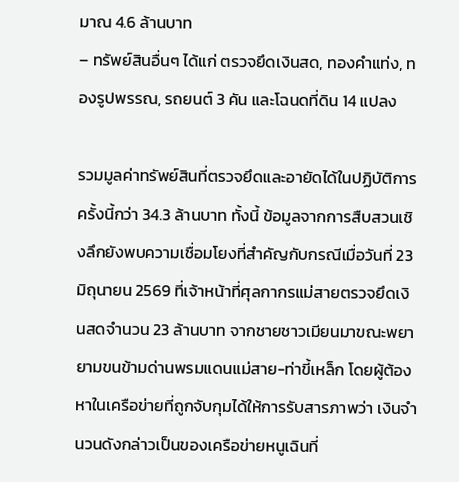มาณ 4.6 ล้านบาท
– ทรัพย์สินอื่นๆ ได้แก่ ตรวจยึดเงินสด, ทองคำแท่ง, ทองรูปพรรณ, รถยนต์ 3 คัน และโฉนดที่ดิน 14 แปลง

รวมมูลค่าทรัพย์สินที่ตรวจยึดและอายัดได้ในปฏิบัติการครั้งนี้กว่า 34.3 ล้านบาท ทั้งนี้ ข้อมูลจากการสืบสวนเชิงลึกยังพบความเชื่อมโยงที่สำคัญกับกรณีเมื่อวันที่ 23 มิถุนายน 2569 ที่เจ้าหน้าที่ศุลกากรแม่สายตรวจยึดเงินสดจำนวน 23 ล้านบาท จากชายชาวเมียนมาขณะพยายามขนข้ามด่านพรมแดนแม่สาย-ท่าขี้เหล็ก โดยผู้ต้องหาในเครือข่ายที่ถูกจับกุมได้ให้การรับสารภาพว่า เงินจำนวนดังกล่าวเป็นของเครือข่ายหนูเฉินที่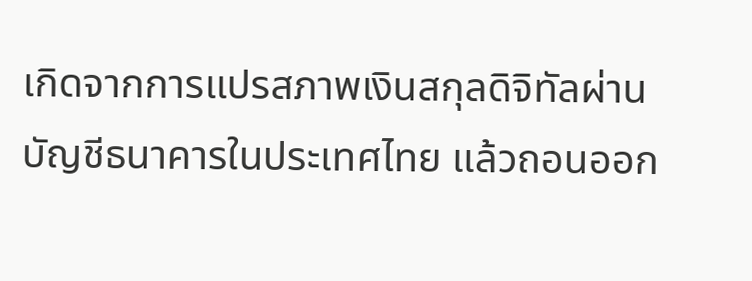เกิดจากการแปรสภาพเงินสกุลดิจิทัลผ่านบัญชีธนาคารในประเทศไทย แล้วถอนออก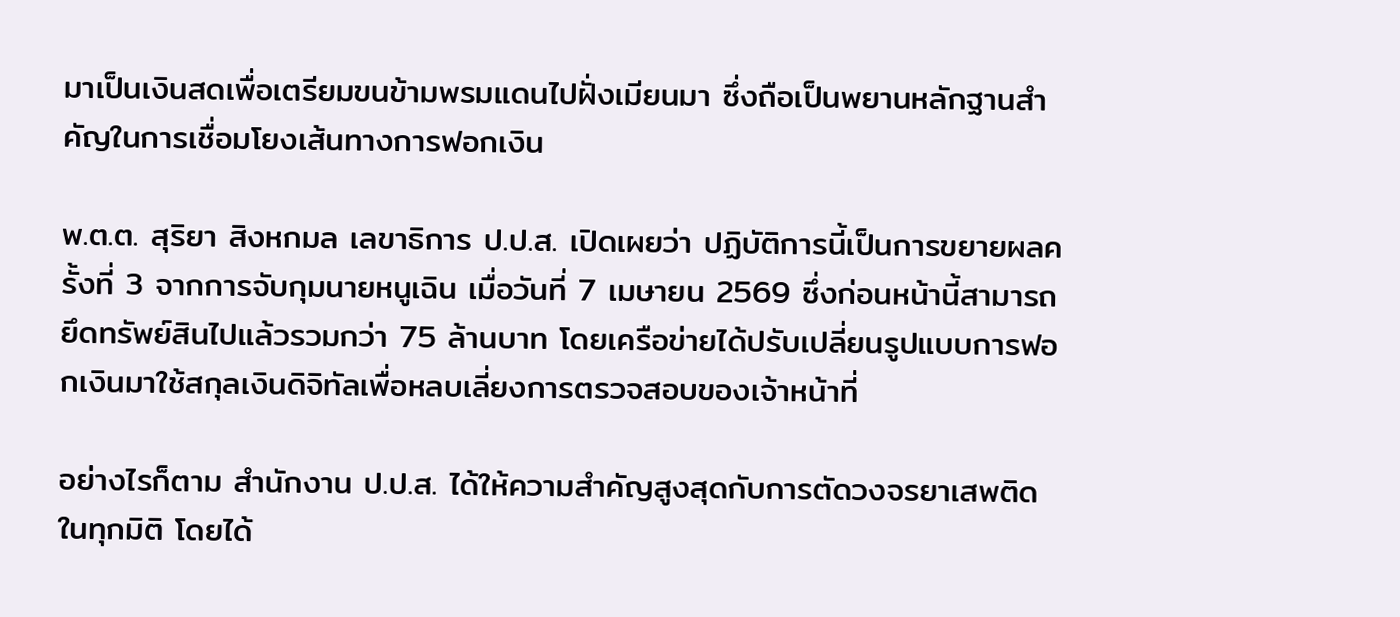มาเป็นเงินสดเพื่อเตรียมขนข้ามพรมแดนไปฝั่งเมียนมา ซึ่งถือเป็นพยานหลักฐานสำคัญในการเชื่อมโยงเส้นทางการฟอกเงิน

พ.ต.ต. สุริยา สิงหกมล เลขาธิการ ป.ป.ส. เปิดเผยว่า ปฏิบัติการนี้เป็นการขยายผลครั้งที่ 3 จากการจับกุมนายหนูเฉิน เมื่อวันที่ 7 เมษายน 2569 ซึ่งก่อนหน้านี้สามารถยึดทรัพย์สินไปแล้วรวมกว่า 75 ล้านบาท โดยเครือข่ายได้ปรับเปลี่ยนรูปแบบการฟอกเงินมาใช้สกุลเงินดิจิทัลเพื่อหลบเลี่ยงการตรวจสอบของเจ้าหน้าที่

อย่างไรก็ตาม สำนักงาน ป.ป.ส. ได้ให้ความสำคัญสูงสุดกับการตัดวงจรยาเสพติดในทุกมิติ โดยได้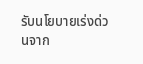รับนโยบายเร่งด่วนจาก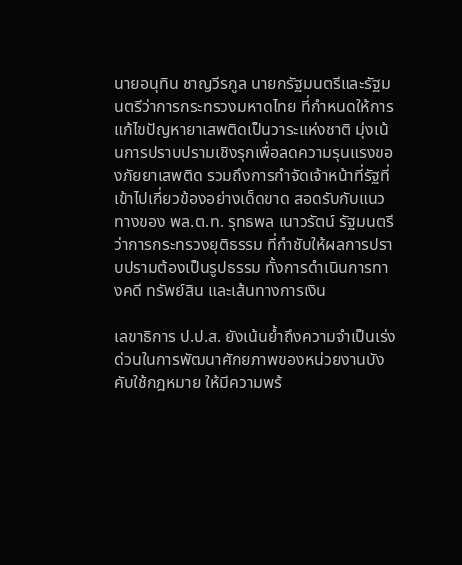นายอนุทิน ชาญวีรกูล นายกรัฐมนตรีและรัฐมนตรีว่าการกระทรวงมหาดไทย ที่กำหนดให้การแก้ไขปัญหายาเสพติดเป็นวาระแห่งชาติ มุ่งเน้นการปราบปรามเชิงรุกเพื่อลดความรุนแรงของภัยยาเสพติด รวมถึงการกำจัดเจ้าหน้าที่รัฐที่เข้าไปเกี่ยวข้องอย่างเด็ดขาด สอดรับกับแนวทางของ พล.ต.ท. รุทธพล เนาวรัตน์ รัฐมนตรีว่าการกระทรวงยุติธรรม ที่กำชับให้ผลการปราบปรามต้องเป็นรูปธรรม ทั้งการดำเนินการทางคดี ทรัพย์สิน และเส้นทางการเงิน

เลขาธิการ ป.ป.ส. ยังเน้นย้ำถึงความจำเป็นเร่งด่วนในการพัฒนาศักยภาพของหน่วยงานบังคับใช้กฎหมาย ให้มีความพร้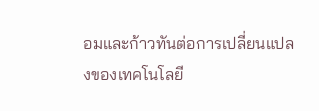อมและก้าวทันต่อการเปลี่ยนแปลงของเทคโนโลยี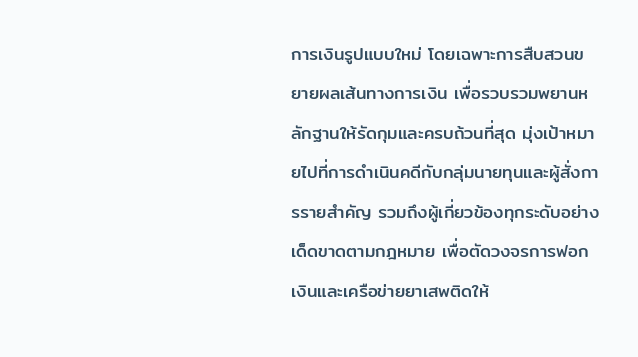การเงินรูปแบบใหม่ โดยเฉพาะการสืบสวนขยายผลเส้นทางการเงิน เพื่อรวบรวมพยานหลักฐานให้รัดกุมและครบถ้วนที่สุด มุ่งเป้าหมายไปที่การดำเนินคดีกับกลุ่มนายทุนและผู้สั่งการรายสำคัญ รวมถึงผู้เกี่ยวข้องทุกระดับอย่างเด็ดขาดตามกฎหมาย เพื่อตัดวงจรการฟอกเงินและเครือข่ายยาเสพติดให้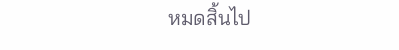หมดสิ้นไป